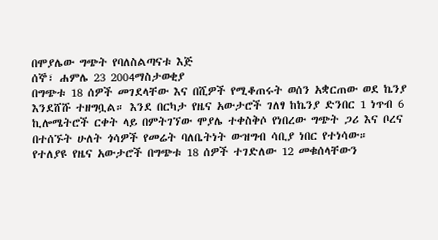በሞያሌው ግጭት የባለስልጣናቱ እጅ
ሰኞ፣ ሐምሌ 23 2004ማስታወቂያ
በግጭቱ 18 ሰዎች መገደላቸው እና በሺዎች የሚቆጠሩት ወሰን አቋርጠው ወደ ኬንያ እንደሸሹ ተዘግቧል። እንደ በርካታ የዜና አውታሮች ገለፃ ከኬንያ ድንበር 1 ነጥብ 6 ኪሎሜትሮች ርቀት ላይ በምትገኘው ሞያሌ ተቀስቅሶ የነበረው ግጭት ጋሪ እና ቦረና በተሰኙት ሁለት ጎሳዎች የመሬት ባለቤትነት ውዝግብ ሳቢያ ነበር የተነሳው።
የተለያዩ የዜና አውታሮች በግጭቱ 18 ሰዎች ተገድለው 12 መቁሰላቸውን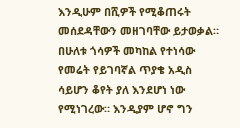እንዲሁም በሺዎች የሚቆጠሩት መሰደዳቸውን መዘገባቸው ይታወቃል። በሁለቱ ጎሳዎች መካከል የተነሳው የመሬት የይገባኛል ጥያቄ አዲስ ሳይሆን ቆየት ያለ እንደሆነ ነው የሚነገረው። እንዲያም ሆኖ ግን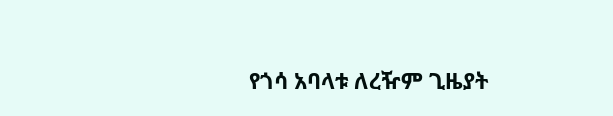የጎሳ አባላቱ ለረዥም ጊዜያት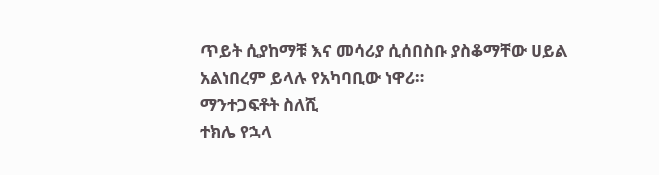ጥይት ሲያከማቹ እና መሳሪያ ሲሰበስቡ ያስቆማቸው ሀይል አልነበረም ይላሉ የአካባቢው ነዋሪ።
ማንተጋፍቶት ስለሺ
ተክሌ የኋላ